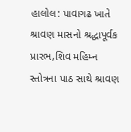હાલોલ: પાવાગઢ ખાતે શ્રાવણ માસનો શ્રદ્ધાપૂર્વક પ્રારભ,શિવ મહિમ્ન સ્તોત્રના પાઠ સાથે શ્રાવણ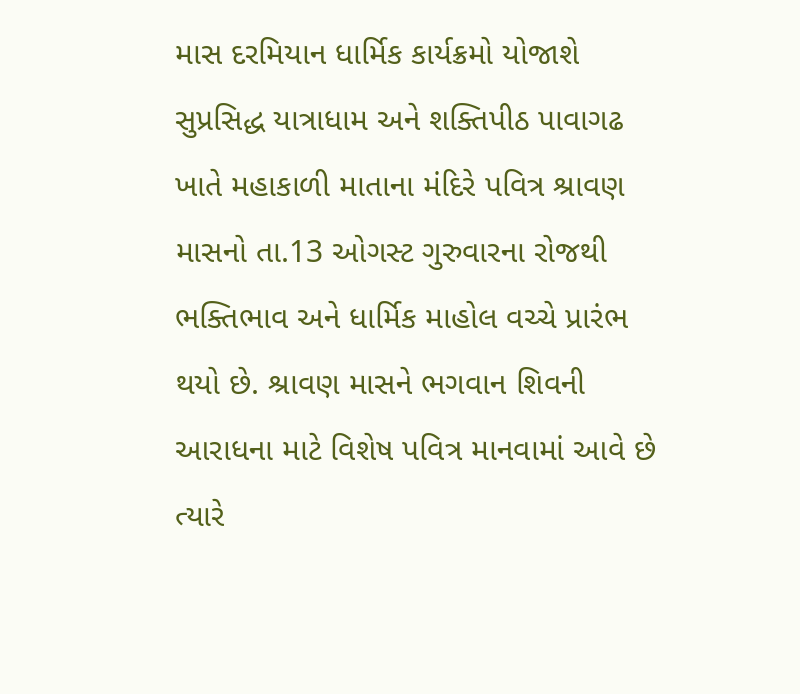માસ દરમિયાન ધાર્મિક કાર્યક્રમો યોજાશે
સુપ્રસિદ્ધ યાત્રાધામ અને શક્તિપીઠ પાવાગઢ ખાતે મહાકાળી માતાના મંદિરે પવિત્ર શ્રાવણ માસનો તા.13 ઓગસ્ટ ગુરુવારના રોજથી ભક્તિભાવ અને ધાર્મિક માહોલ વચ્ચે પ્રારંભ થયો છે. શ્રાવણ માસને ભગવાન શિવની આરાધના માટે વિશેષ પવિત્ર માનવામાં આવે છે ત્યારે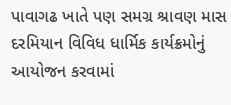પાવાગઢ ખાતે પણ સમગ્ર શ્રાવણ માસ દરમિયાન વિવિધ ધાર્મિક કાર્યક્રમોનું આયોજન કરવામાં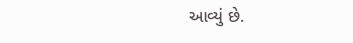આવ્યું છે.